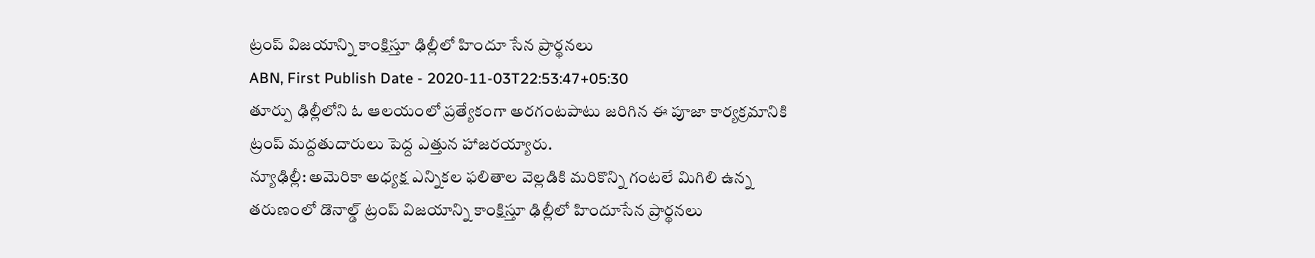ట్రంప్ విజయాన్ని కాంక్షిస్తూ ఢిల్లీలో హిందూ సేన ప్రార్థనలు
ABN, First Publish Date - 2020-11-03T22:53:47+05:30
తూర్పు ఢిల్లీలోని ఓ ఆలయంలో ప్రత్యేకంగా అరగంటపాటు జరిగిన ఈ పూజా కార్యక్రమానికి ట్రంప్ మద్దతుదారులు పెద్ద ఎత్తున హాజరయ్యారు.
న్యూఢిల్లీ: అమెరికా అధ్యక్ష ఎన్నికల ఫలితాల వెల్లడికి మరికొన్ని గంటలే మిగిలి ఉన్న తరుణంలో డొనాల్డ్ ట్రంప్ విజయాన్ని కాంక్షిస్తూ ఢిల్లీలో హిందూసేన ప్రార్థనలు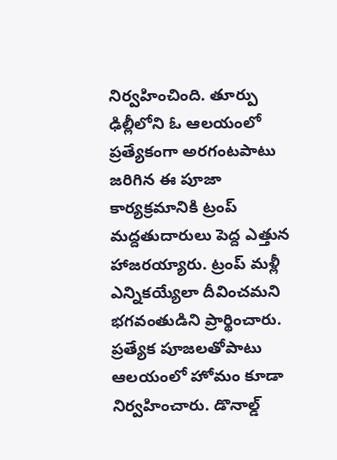నిర్వహించింది. తూర్పు ఢిల్లీలోని ఓ ఆలయంలో ప్రత్యేకంగా అరగంటపాటు జరిగిన ఈ పూజా కార్యక్రమానికి ట్రంప్ మద్దతుదారులు పెద్ద ఎత్తున హాజరయ్యారు. ట్రంప్ మళ్లీ ఎన్నికయ్యేలా దీవించమని భగవంతుడిని ప్రార్థించారు. ప్రత్యేక పూజలతోపాటు ఆలయంలో హోమం కూడా నిర్వహించారు. డొనాల్డ్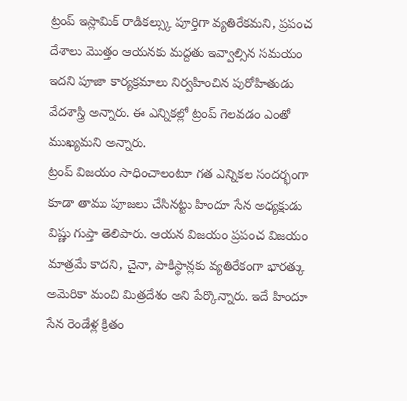ట్రంప్ ఇస్లామిక్ రాడికల్స్కు పూర్తిగా వ్యతిరేకమని, ప్రపంచ దేశాలు మొత్తం ఆయనకు మద్దతు ఇవ్వాల్సిన సమయం ఇదని పూజా కార్యక్రమాలు నిర్వహించిన పురోహితుడు వేదశాస్త్రి అన్నారు. ఈ ఎన్నికల్లో ట్రంప్ గెలవడం ఎంతో ముఖ్యమని అన్నారు.
ట్రంప్ విజయం సాధించాలంటూ గత ఎన్నికల సందర్భంగా కూడా తాము పూజలు చేసినట్టు హిందూ సేన అధ్యక్షుడు విష్ణు గుప్తా తెలిపారు. ఆయన విజయం ప్రపంచ విజయం మాత్రమే కాదని, చైనా, పాకిస్థాన్లకు వ్యతిరేకంగా భారత్కు అమెరికా మంచి మిత్రదేశం అని పేర్కొన్నారు. ఇదే హిందూ సేన రెండేళ్ల క్రితం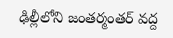ఢిల్లీలోని జంతర్మంతర్ వద్ద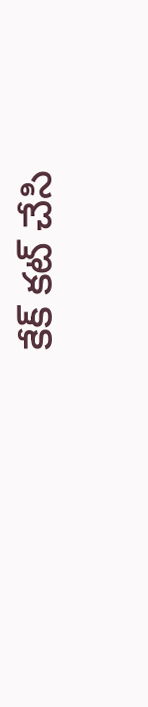కేక్ కట్ చేసి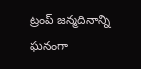ట్రంప్ జన్మదినాన్ని ఘనంగా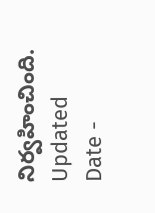నిర్వహించింది.
Updated Date -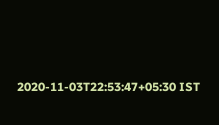2020-11-03T22:53:47+05:30 IST